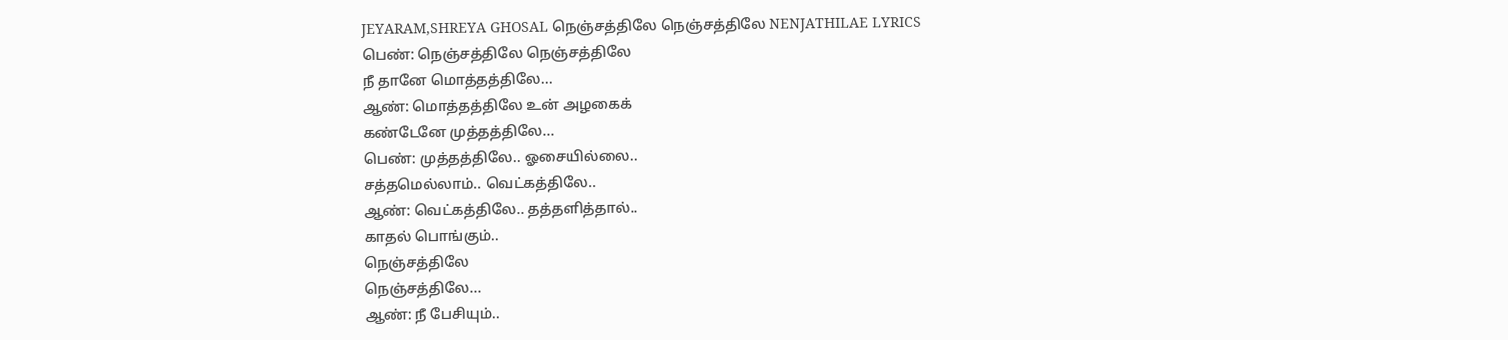JEYARAM,SHREYA GHOSAL நெஞ்சத்திலே நெஞ்சத்திலே NENJATHILAE LYRICS
பெண்: நெஞ்சத்திலே நெஞ்சத்திலே
நீ தானே மொத்தத்திலே...
ஆண்: மொத்தத்திலே உன் அழகைக்
கண்டேனே முத்தத்திலே...
பெண்: முத்தத்திலே.. ஓசையில்லை..
சத்தமெல்லாம்.. வெட்கத்திலே..
ஆண்: வெட்கத்திலே.. தத்தளித்தால்..
காதல் பொங்கும்..
நெஞ்சத்திலே
நெஞ்சத்திலே...
ஆண்: நீ பேசியும்..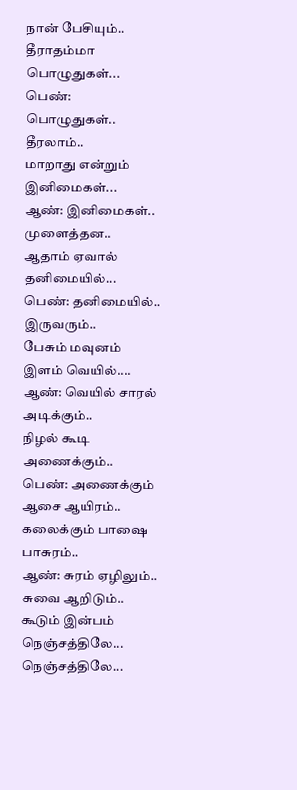நான் பேசியும்..
தீராதம்மா பொழுதுகள்...
பெண்: பொழுதுகள்.. தீரலாம்..
மாறாது என்றும் இனிமைகள்...
ஆண்: இனிமைகள்.. முளைத்தன..
ஆதாம் ஏவால் தனிமையில்...
பெண்: தனிமையில்.. இருவரும்..
பேசும் மவுனம் இளம் வெயில்....
ஆண்: வெயில் சாரல் அடிக்கும்..
நிழல் கூடி அணைக்கும்..
பெண்: அணைக்கும் ஆசை ஆயிரம்..
கலைக்கும் பாஷை பாசுரம்..
ஆண்: சுரம் ஏழிலும்.. சுவை ஆறிடும்..
கூடும் இன்பம் நெஞ்சத்திலே...
நெஞ்சத்திலே...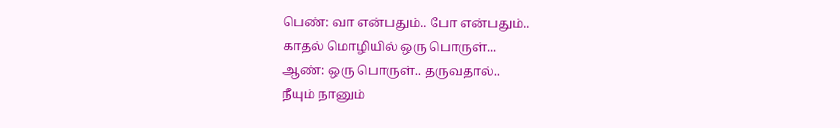பெண்: வா என்பதும்.. போ என்பதும்..
காதல் மொழியில் ஒரு பொருள்...
ஆண்: ஒரு பொருள்.. தருவதால்..
நீயும் நானும்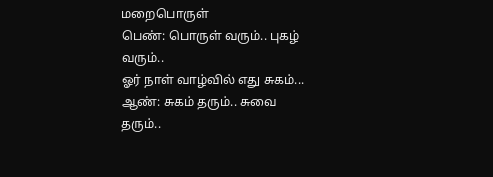மறைபொருள்
பெண்: பொருள் வரும்.. புகழ் வரும்..
ஓர் நாள் வாழ்வில் எது சுகம்...
ஆண்: சுகம் தரும்.. சுவை தரும்..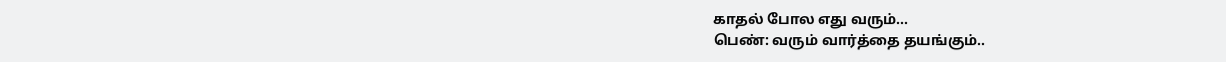காதல் போல எது வரும்...
பெண்: வரும் வார்த்தை தயங்கும்..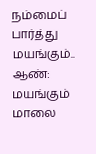நம்மைப் பார்த்து மயங்கும்..
ஆண்: மயங்கும் மாலை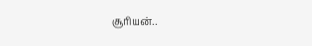சூரியன்..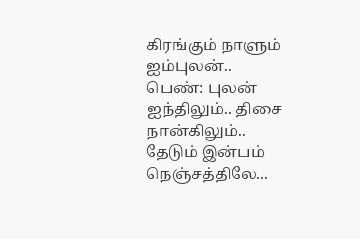கிரங்கும் நாளும் ஐம்புலன்..
பெண்: புலன் ஐந்திலும்.. திசை நான்கிலும்..
தேடும் இன்பம் நெஞ்சத்திலே...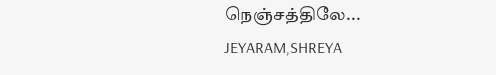நெஞ்சத்திலே...
JEYARAM,SHREYA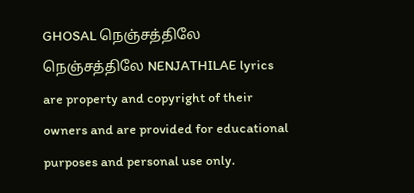GHOSAL நெஞ்சத்திலே நெஞ்சத்திலே NENJATHILAE lyrics are property and copyright of their owners and are provided for educational purposes and personal use only.